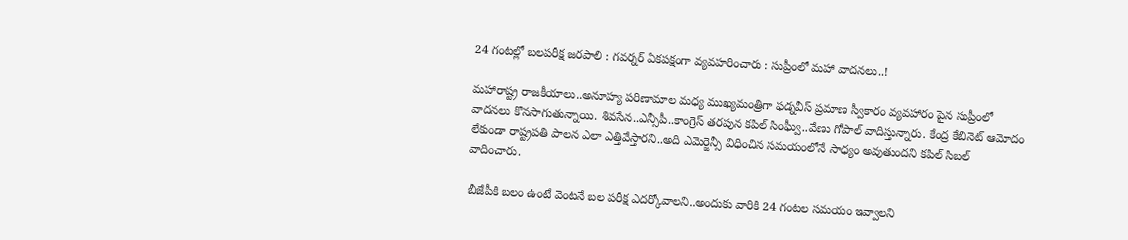24 గంటల్లో బలపరీక్ష జరపాలి : గవర్నర్ ఏకపక్షంగా వ్యవహరించారు : సుప్రీంలో మహా వాదనలు..!

మహారాష్ట్ర రాజకీయాలు..అనూహ్య పరిణామాల మధ్య ముఖ్యమంత్రిగా ఫడ్నవీస్ ప్రమాణ స్వీకారం వ్యవహారం పైన సుప్రీంలో వాదనలు కొనసాగుతున్నాయి. శివసేన..ఎన్సీపీ..కాంగ్రెస్ తరపున కపిల్ సింఘ్వీ..వేణు గోపాల్ వాదిస్తున్నారు. కేంద్ర కేబినెట్ ఆమోదం లేకుండా రాష్ట్రపతి పాలన ఎలా ఎత్తివేస్తారని..అది ఎమెర్జెన్సీ విధించిన సమయంలోనే సాధ్యం అవుతుందని కపిల్ సిబల్ వాదించారు.

బీజేపీకి బలం ఉంటే వెంటనే బల పరీక్ష ఎదర్కోవాలని..అందుకు వారికి 24 గంటల సమయం ఇవ్వాలని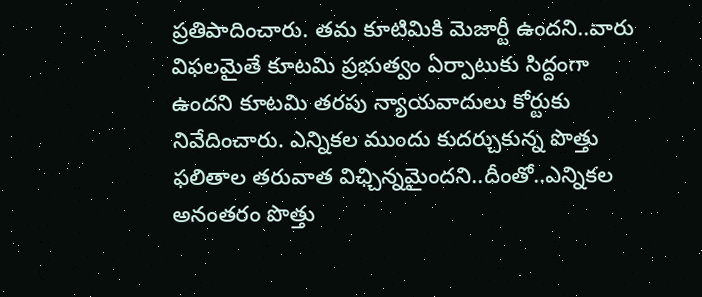ప్రతిపాదించారు. తమ కూటిమికి మెజార్టీ ఉందని..వారు విఫలమైతే కూటమి ప్రభుత్వం ఏర్పాటుకు సిద్దంగా ఉందని కూటమి తరపు న్యాయవాదులు కోర్టుకు నివేదించారు. ఎన్నికల ముందు కుదర్చుకున్న పొత్తు ఫలితాల తరువాత విఛ్చిన్నమైందని..దీంతో..ఎన్నికల అనంతరం పొత్తు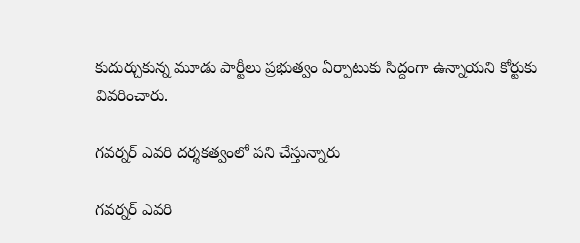కుదుర్చుకున్న మూడు పార్టీలు ప్రభుత్వం ఏర్పాటుకు సిద్దంగా ఉన్నాయని కోర్టుకు వివరించారు.

గవర్నర్ ఎవరి దర్శకత్వంలో పని చేస్తున్నారు

గవర్నర్ ఎవరి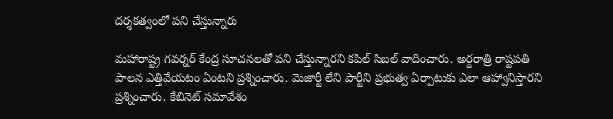దర్శకత్వంలో పని చేస్తున్నారు

మహారాష్ట్ర గవర్నర్ కేంద్ర సూచనలతో పని చేస్తున్నారని కపిల్ సిబల్ వాదించారు. అర్దరాత్రి రాష్టపతి పాలన ఎత్తివేయటం ఏంటని ప్రశ్నించారు. మెజార్టీ లేని పార్టీని ప్రభుత్వ ఏర్పాటుకు ఎలా ఆహ్వానిస్తారని ప్రశ్నించారు. కేబినెట్ సమావేశం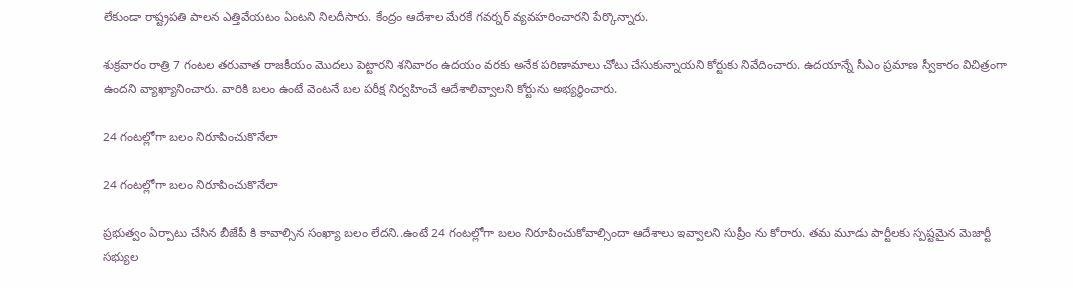లేకుండా రాష్ట్రపతి పాలన ఎత్తివేయటం ఏంటని నిలదీసారు. కేంద్రం ఆదేశాల మేరకే గవర్నర్ వ్యవహరించారని పేర్కొన్నారు.

శుక్రవారం రాత్రి 7 గంటల తరువాత రాజకీయం మొదలు పెట్టారని శనివారం ఉదయం వరకు అనేక పరిణామాలు చోటు చేసుకున్నాయని కోర్టుకు నివేదించారు. ఉదయాన్నే సీఎం ప్రమాణ స్వీకారం విచిత్రంగా ఉందని వ్యాఖ్యానించారు. వారికి బలం ఉంటే వెంటనే బల పరీక్ష నిర్వహించే ఆదేశాలివ్వాలని కోర్టును అభ్యర్ధించారు.

24 గంటల్లోగా బలం నిరూపించుకొనేలా

24 గంటల్లోగా బలం నిరూపించుకొనేలా

ప్రభుత్వం ఏర్పాటు చేసిన బీజేపీ కి కావాల్సిన సంఖ్యా బలం లేదని..ఉంటే 24 గంటల్లోగా బలం నిరూపించుకోవాల్సిందా ఆదేశాలు ఇవ్వాలని సుప్రీం ను కోరారు. తమ మూడు పార్టీలకు స్పష్టమైన మెజార్టీ సభ్యుల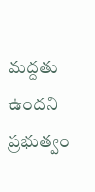మద్దతు ఉందని ప్రభుత్వం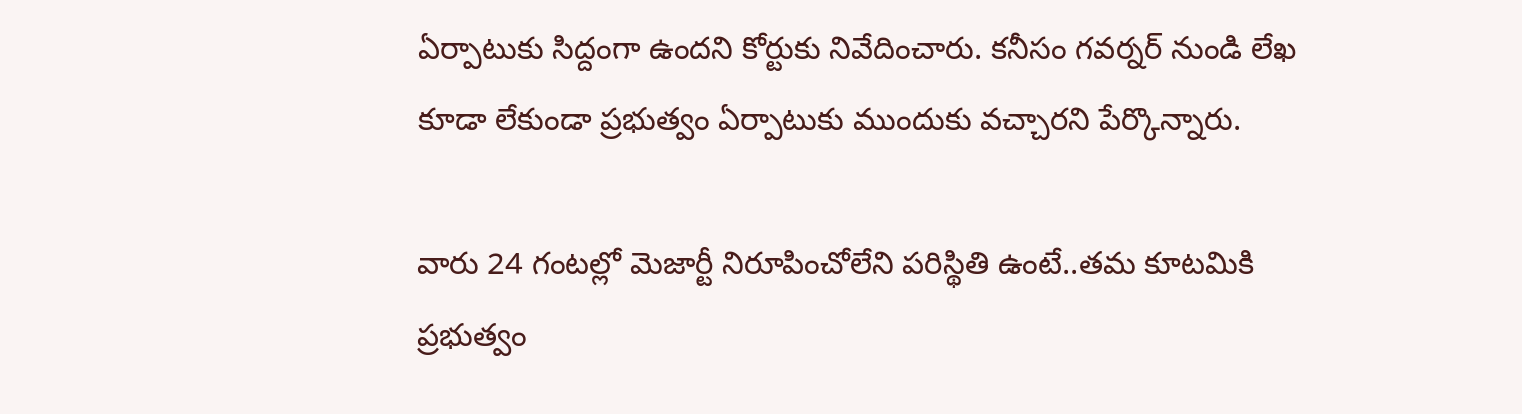ఏర్పాటుకు సిద్దంగా ఉందని కోర్టుకు నివేదించారు. కనీసం గవర్నర్ నుండి లేఖ కూడా లేకుండా ప్రభుత్వం ఏర్పాటుకు ముందుకు వచ్చారని పేర్కొన్నారు.

వారు 24 గంటల్లో మెజార్టీ నిరూపించోలేని పరిస్థితి ఉంటే..తమ కూటమికి ప్రభుత్వం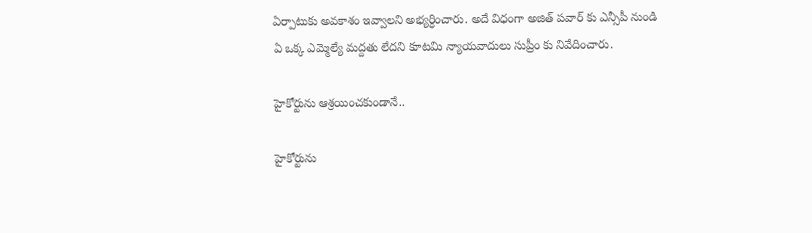ఏర్పాటుకు అవకాశం ఇవ్వాలని అభ్యర్ధించారు. అదే విధంగా అజిత్ పవార్ కు ఎన్సీపీ నుండి ఏ ఒక్క ఎమ్మెల్యే మద్దతు లేదని కూటమి న్యాయవాదులు సుప్రీం కు నివేదించారు.

హైకోర్టును ఆశ్రయించకుండానే..

హైకోర్టును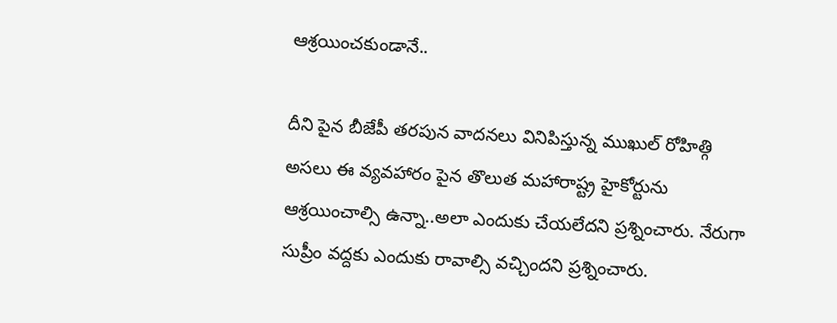ఆశ్రయించకుండానే..

దీని పైన బీజేపీ తరపున వాదనలు వినిపిస్తున్న ముఖుల్ రోహిత్గి అసలు ఈ వ్యవహారం పైన తొలుత మహారాష్ట్ర హైకోర్టును ఆశ్రయించాల్సి ఉన్నా..అలా ఎందుకు చేయలేదని ప్రశ్నించారు. నేరుగా సుప్రీం వద్దకు ఎందుకు రావాల్సి వచ్చిందని ప్రశ్నించారు.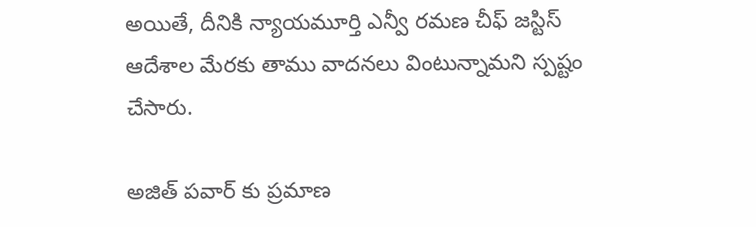అయితే, దీనికి న్యాయమూర్తి ఎన్వీ రమణ చీఫ్ జస్టిస్ ఆదేశాల మేరకు తాము వాదనలు వింటున్నామని స్పష్టం చేసారు.

అజిత్ పవార్ కు ప్రమాణ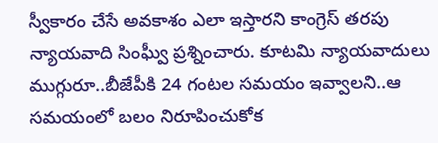స్వీకారం చేసే అవకాశం ఎలా ఇస్తారని కాంగ్రెస్ తరపు న్యాయవాది సింఘ్వీ ప్రశ్నించారు. కూటమి న్యాయవాదులు ముగ్గురూ..బీజేపీకి 24 గంటల సమయం ఇవ్వాలని..ఆ సమయంలో బలం నిరూపించుకోక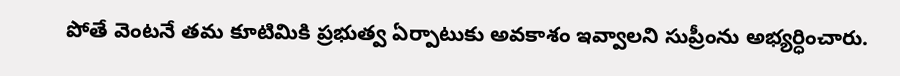పోతే వెంటనే తమ కూటిమికి ప్రభుత్వ ఏర్పాటుకు అవకాశం ఇవ్వాలని సుప్రీంను అభ్యర్ధించారు.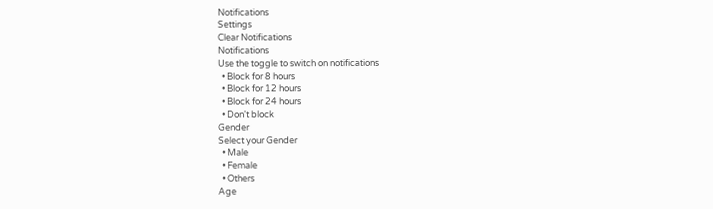Notifications
Settings
Clear Notifications
Notifications
Use the toggle to switch on notifications
  • Block for 8 hours
  • Block for 12 hours
  • Block for 24 hours
  • Don't block
Gender
Select your Gender
  • Male
  • Female
  • Others
Age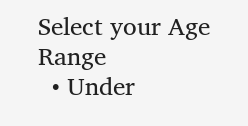Select your Age Range
  • Under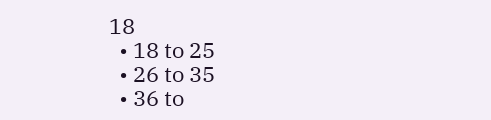18
  • 18 to 25
  • 26 to 35
  • 36 to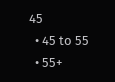45
  • 45 to 55
  • 55+